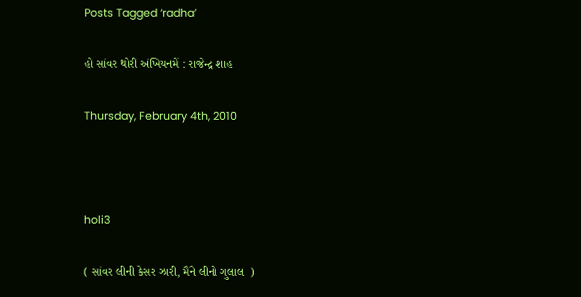Posts Tagged ‘radha’

હો સાંવર થોરી અંખિયનમેં : રાજેન્દ્ર શાહ

Thursday, February 4th, 2010



holi3

( સાંવર લીની કેસર ઝારી, મૈંને લીનો ગુલાલ  )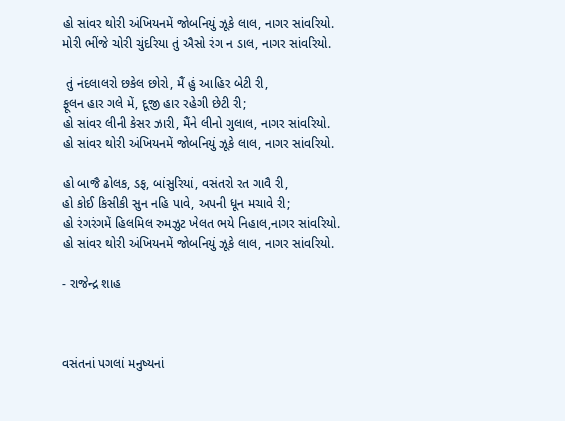હો સાંવર થોરી અંખિયનમેં જોબનિયું ઝૂકે લાલ, નાગર સાંવરિયો.
મોરી ભીંજે ચોરી ચુંદરિયા તું ઐસો રંગ ન ડાલ, નાગર સાંવરિયો.

 તું નંદલાલરો છકેલ છોરો, મૈં હું આહિર બેટી રી,
ફૂલન હાર ગલે મેં, દૂજી હાર રહેગી છેટી રી;
હો સાંવર લીની કેસર ઝારી, મૈંને લીનો ગુલાલ, નાગર સાંવરિયો.
હો સાંવર થોરી અંખિયનમેં જોબનિયું ઝૂકે લાલ, નાગર સાંવરિયો.

હો બાજૈ ઢોલક, ડફ, બાંસુરિયાં, વસંતરો રત ગાવૈ રી,
હો કોઈ કિસીકી સુન નહિ પાવે, અપની ધૂન મચાવે રી;
હો રંગરંગમેં હિલમિલ રુમઝુટ ખેલત ભયે નિહાલ,નાગર સાંવરિયો.
હો સાંવર થોરી અંખિયનમેં જોબનિયું ઝૂકે લાલ, નાગર સાંવરિયો.

- રાજેન્દ્ર શાહ



વસંતનાં પગલાં મનુષ્યનાં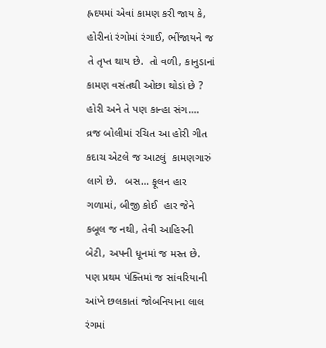હ્રદયમાં એવાં કામણ કરી જાય કે, હોરીનાં રંગોમાં રંગાઈ, ભીંજાયને જ તે તૃપ્ત થાય છે.  તો વળી, કાનુડાનાં કામણ વસંતથી ઓછા થોડાં છે ?   હોરી અને તે પણ કાન્હા સંગ….  વ્રજ બોલીમાં રચિત આ હોરી ગીત કદાચ એટલે જ આટલું  કામણગારું લાગે છે.   બસ… ફૂલન હાર ગળામાં, બીજી કોઈ  હાર જેને કબૂલ જ નથી, તેવી આહિરની બેટી, અપની ધૂનમાં જ મસ્ત છે.  પણ પ્રથમ પંક્તિમાં જ સાંવરિયાની આંખે છલકાતાં જોબનિયાના લાલ રંગમાં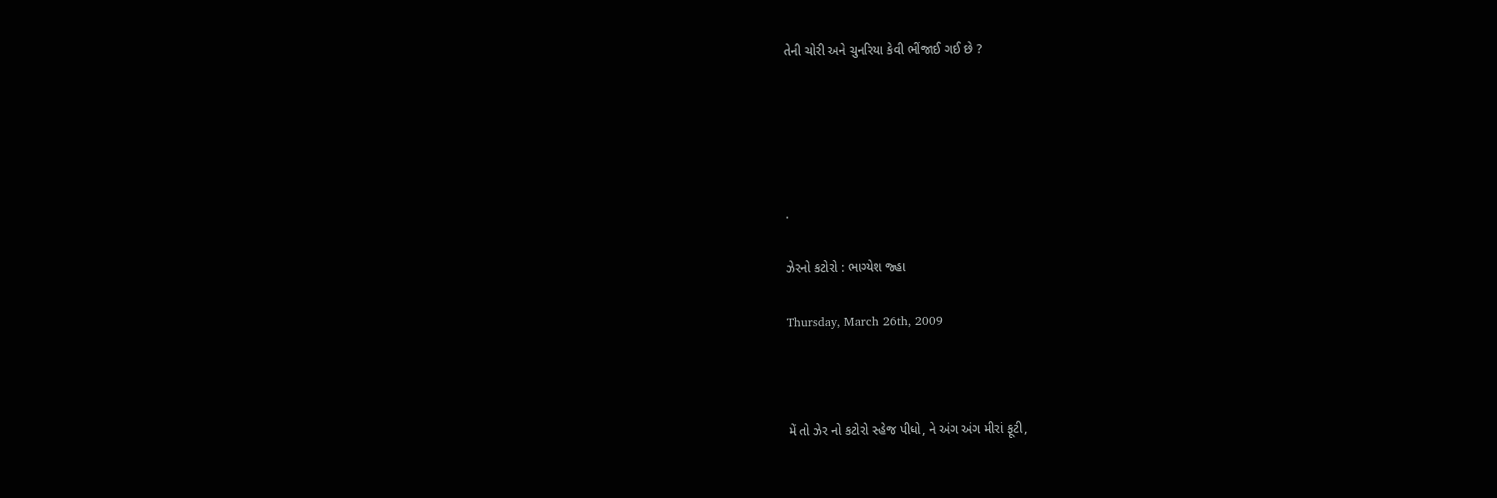તેની ચોરી અને ચુનરિયા કેવી ભીંજાઈ ગઈ છે ?





.

ઝેરનો કટોરો : ભાગ્યેશ જ્હા

Thursday, March 26th, 2009



મેં તો ઝેર નો કટોરો સ્હેજ પીધો, ને અંગ અંગ મીરાં ફૂટી,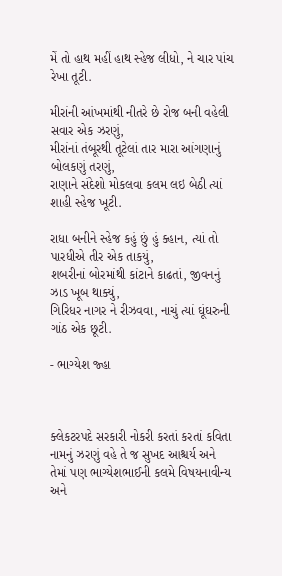મેં તો હાથ મહીં હાથ સ્હેજ લીધો, ને ચાર પાંચ રેખા તૂટી.

મીરાંની આંખમાંથી નીતરે છે રોજ બની વહેલી સવાર એક ઝરણું,
મીરાંનાં તંબૂરથી તૂટેલાં તાર મારા આંગણાનું બોલકણું તરણું,
રાણાને સંદેશો મોકલવા કલમ લઇ બેઠી ત્યાં શાહી સ્હેજ ખૂટી.

રાધા બનીને સ્હેજ કહું છું હું ક્હાન, ત્યાં તો પારધીએ તીર એક તાકયું,
શબરીનાં બોરમાંથી કાંટાને કાઢતાં, જીવનનું ઝાડ ખૂબ થાક્યું,
ગિરિધર નાગર ને રીઝવવા, નાચું ત્યાં ઘૂંઘરુની ગાંઠ એક છૂટી.

- ભાગ્યેશ જ્હા



ક્લેકટરપદે સરકારી નોકરી કરતાં કરતાં કવિતા નામનું ઝરણું વહે તે જ સુખદ આશ્ચર્ય અને તેમાં પણ ભાગ્યેશભાઈની કલમે વિષયનાવીન્ય અને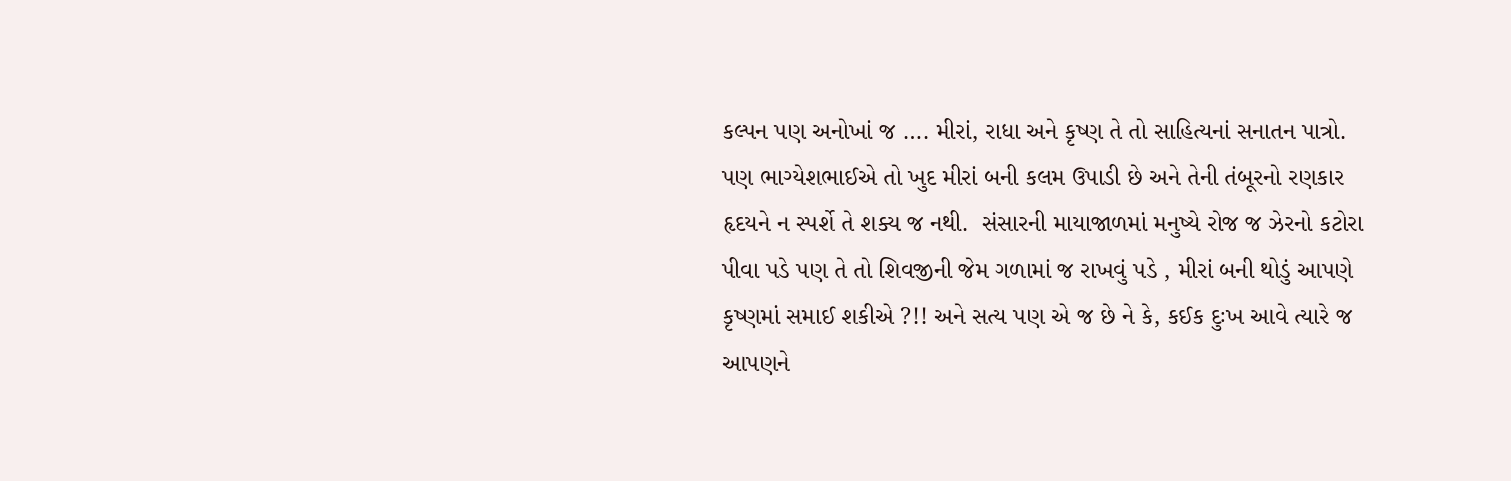કલ્પન પણ અનોખાં જ …. મીરાં, રાધા અને કૃષ્ણ તે તો સાહિત્યનાં સનાતન પાત્રો. પણ ભાગ્યેશભાઈએ તો ખુદ મીરાં બની કલમ ઉપાડી છે અને તેની તંબૂરનો રણકાર હૃદયને ન સ્પર્શે તે શક્ય જ નથી.  સંસારની માયાજાળમાં મનુષ્યે રોજ જ ઝેરનો કટોરા પીવા પડે પણ તે તો શિવજીની જેમ ગળામાં જ રાખવું પડે , મીરાં બની થોડું આપણે કૃષ્ણમાં સમાઈ શકીએ ?!! અને સત્ય પણ એ જ છે ને કે, કઈક દુઃખ આવે ત્યારે જ આપણને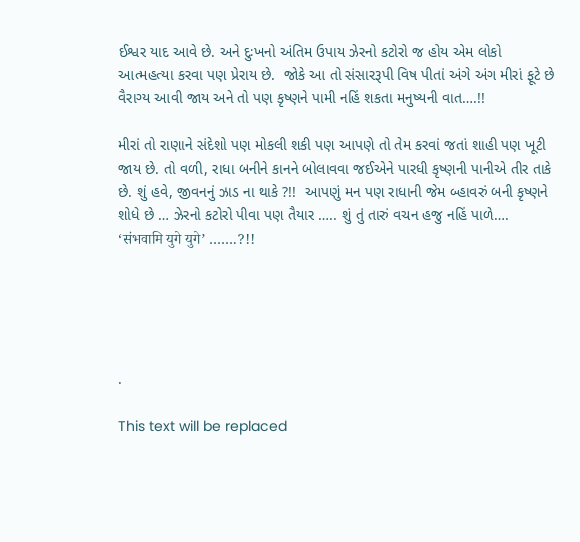ઈશ્વર યાદ આવે છે. અને દુઃખનો અંતિમ ઉપાય ઝેરનો કટોરો જ હોય એમ લોકો આત્મહત્યા કરવા પણ પ્રેરાય છે.  જોકે આ તો સંસારરૂપી વિષ પીતાં અંગે અંગ મીરાં ફૂટે છે વૈરાગ્ય આવી જાય અને તો પણ કૃષ્ણને પામી નહિં શકતા મનુષ્યની વાત….!!

મીરાં તો રાણાને સંદેશો પણ મોકલી શકી પણ આપણે તો તેમ કરવાં જતાં શાહી પણ ખૂટી જાય છે. તો વળી, રાધા બનીને કાનને બોલાવવા જઈએને પારધી કૃષ્ણની પાનીએ તીર તાકે છે. શું હવે, જીવનનું ઝાડ ના થાકે ?!!  આપણું મન પણ રાધાની જેમ બ્હાવરું બની કૃષ્ણને શોધે છે … ઝેરનો કટોરો પીવા પણ તૈયાર ….. શું તું તારું વચન હજુ નહિં પાળે…. ‘संभवामि युगे युगे’ …….?!!





.

This text will be replaced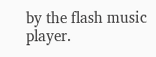by the flash music player.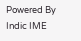Powered By Indic IME